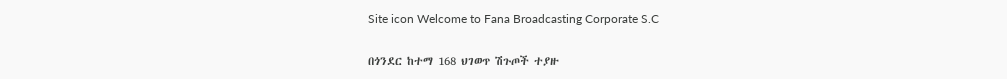Site icon Welcome to Fana Broadcasting Corporate S.C

በጎንደር ከተማ 168 ህገወጥ ሽጉጦች ተያዙ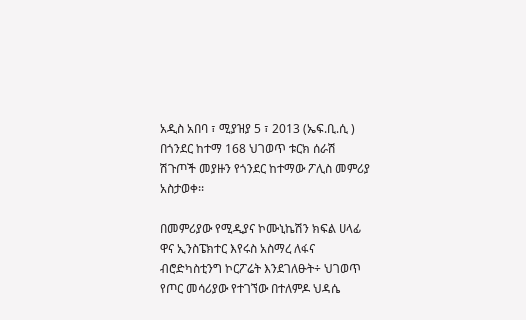አዲስ አበባ ፣ ሚያዝያ 5 ፣ 2013 (ኤፍ.ቢ.ሲ ) በጎንደር ከተማ 168 ህገወጥ ቱርክ ሰራሽ  ሽጉጦች መያዙን የጎንደር ከተማው ፖሊስ መምሪያ አስታወቀ፡፡

በመምሪያው የሚዲያና ኮሙኒኬሽን ክፍል ሀላፊ ዋና ኢንስፔክተር እየሩስ አስማረ ለፋና ብሮድካስቲንግ ኮርፖሬት እንደገለፁት÷ ህገወጥ የጦር መሳሪያው የተገኘው በተለምዶ ህዳሴ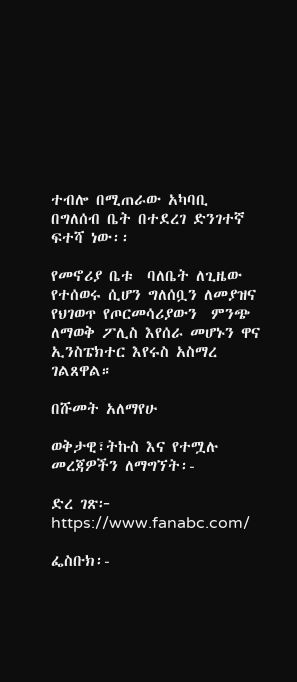ተብሎ በሚጠራው አካባቢ በግለሰብ ቤት በተደረገ ድንገተኛ ፍተሻ ነው፡፡

የመኖሪያ ቤቱ  ባለቤት ለጊዜው የተሰወሩ ሲሆን ግለሰቧን ለመያዝና የህገወጥ የጦርመሳሪያውን  ምንጭ ለማወቅ ፖሊስ እየሰራ መሆኑን ዋና ኢንስፔክተር እየሩስ አስማረ  ገልጸዋል።

በሹመት አለማየሁ

ወቅታዊ፣ትኩስ እና የተሟሉ መረጃዎችን ለማግኘት፡-

ድረ ገጽ፦ https://www.fanabc.com/

ፌስቡክ፡-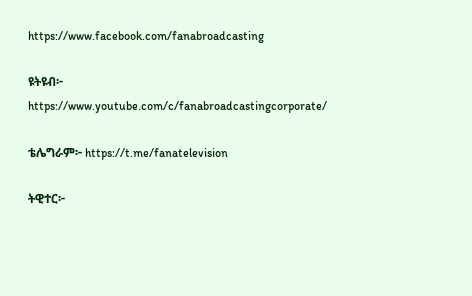https://www.facebook.com/fanabroadcasting

ዩትዩብ፦ https://www.youtube.com/c/fanabroadcastingcorporate/

ቴሌግራም፦ https://t.me/fanatelevision

ትዊተር፦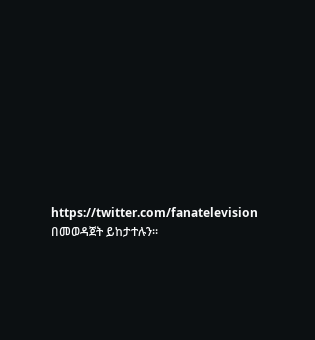https://twitter.com/fanatelevision በመወዳጀት ይከታተሉን፡፡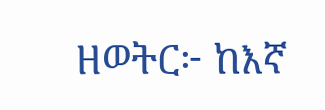ዘወትር፦ ከእኛ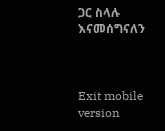ጋር ስላሉ እናመሰግናለን



Exit mobile version